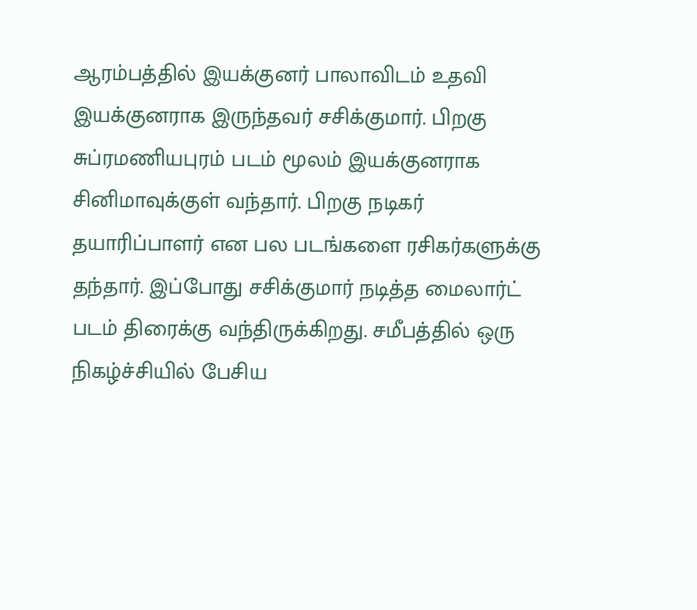ஆரம்பத்தில் இயக்குனர் பாலாவிடம் உதவி இயக்குனராக இருந்தவர் சசிக்குமார். பிறகு சுப்ரமணியபுரம் படம் மூலம் இயக்குனராக சினிமாவுக்குள் வந்தார். பிறகு நடிகர் தயாரிப்பாளர் என பல படங்களை ரசிகர்களுக்கு தந்தார். இப்போது சசிக்குமார் நடித்த மைலார்ட் படம் திரைக்கு வந்திருக்கிறது. சமீபத்தில் ஒரு நிகழ்ச்சியில் பேசிய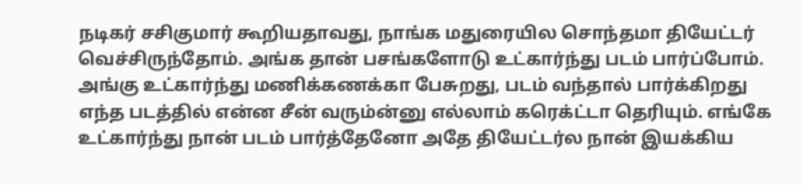நடிகர் சசிகுமார் கூறியதாவது, நாங்க மதுரையில சொந்தமா தியேட்டர் வெச்சிருந்தோம். அங்க தான் பசங்களோடு உட்கார்ந்து படம் பார்ப்போம்.
அங்கு உட்கார்ந்து மணிக்கணக்கா பேசுறது, படம் வந்தால் பார்க்கிறது எந்த படத்தில் என்ன சீன் வரும்ன்னு எல்லாம் கரெக்ட்டா தெரியும். எங்கே உட்கார்ந்து நான் படம் பார்த்தேனோ அதே தியேட்டர்ல நான் இயக்கிய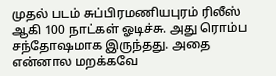முதல் படம் சுப்பிரமணியபுரம் ரிலீஸ் ஆகி 100 நாட்கள் ஓடிச்சு. அது ரொம்ப சந்தோஷமாக இருந்தது. அதை என்னால மறக்கவே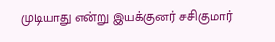முடியாது என்று இயக்குனர் சசிகுமார்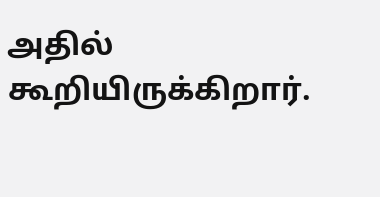அதில் கூறியிருக்கிறார்.